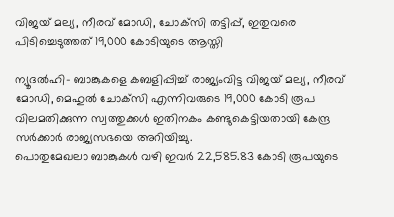വിജയ് മല്യ, നീരവ് മോഡി, ചോക്‌സി തട്ടിപ്പ്, ഇതുവരെ പിടിച്ചെടുത്തത് 19,000 കോടിയുടെ ആസ്തി

ന്യൂദല്‍ഹി- ബാങ്കുകളെ കബളിപ്പിച്ച് രാജ്യംവിട്ട വിജയ് മല്യ, നീരവ് മോഡി, മെഹുല്‍ ചോക്‌സി എന്നിവരുടെ 19,000 കോടി രൂപ വിലമതിക്കുന്ന സ്വത്തുക്കള്‍ ഇതിനകം കണ്ടുകെട്ടിയതായി കേന്ദ്ര സര്‍ക്കാര്‍ രാജ്യസഭയെ അറിയിച്ചു.
പൊതുമേഖലാ ബാങ്കുകള്‍ വഴി ഇവര്‍ 22,585.83 കോടി രൂപയുടെ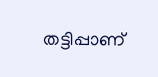തട്ടിപ്പാണ്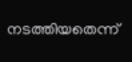നടത്തിയതെന്ന്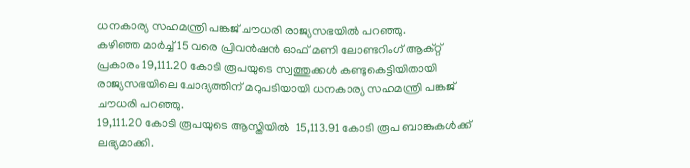ധനകാര്യ സഹമന്ത്രി പങ്കജ് ചൗധരി രാജ്യസഭയില്‍ പറഞ്ഞു.
കഴിഞ്ഞ മാര്‍ച്ച് 15 വരെ പ്രിവന്‍ഷന്‍ ഓഫ് മണി ലോണ്ടറിംഗ് ആക്റ്റ് പ്രകാരം 19,111.20 കോടി രൂപയുടെ സ്വത്തുക്കള്‍ കണ്ടുകെട്ടിയിതായി
രാജ്യസഭയിലെ ചോദ്യത്തിന് മറുപടിയായി ധനകാര്യ സഹമന്ത്രി പങ്കജ് ചൗധരി പറഞ്ഞു.
19,111.20 കോടി രൂപയുടെ ആസ്തിയില്‍  15,113.91 കോടി രൂപ ബാങ്കുകള്‍ക്ക് ലഭ്യമാക്കി.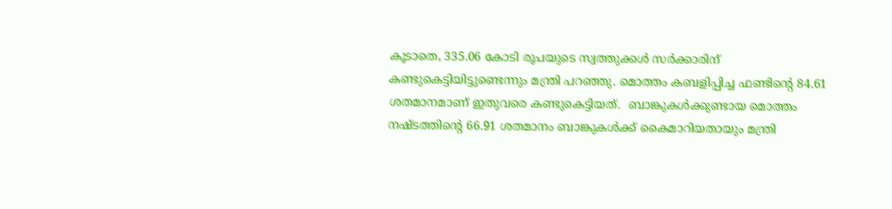കൂടാതെ, 335.06 കോടി രൂപയുടെ സ്വത്തുക്കള്‍ സര്‍ക്കാരിന് കണ്ടുകെട്ടിയിട്ടുണ്ടെന്നും മന്ത്രി പറഞ്ഞു. മൊത്തം കബളിപ്പിച്ച ഫണ്ടിന്റെ 84.61 ശതമാനമാണ് ഇതുവരെ കണ്ടുകെട്ടിയത്.  ബാങ്കുകള്‍ക്കുണ്ടായ മൊത്തം നഷ്ടത്തിന്റെ 66.91 ശതമാനം ബാങ്കുകള്‍ക്ക് കൈമാറിയതായും മന്ത്രി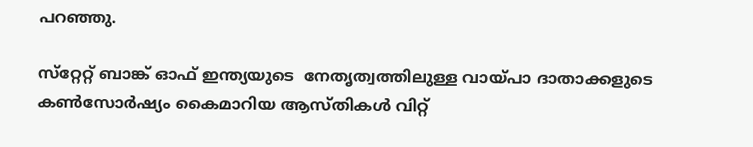പറഞ്ഞു.

സ്‌റ്റേറ്റ് ബാങ്ക് ഓഫ് ഇന്ത്യയുടെ  നേതൃത്വത്തിലുള്ള വായ്പാ ദാതാക്കളുടെ കണ്‍സോര്‍ഷ്യം കൈമാറിയ ആസ്തികള്‍ വിറ്റ്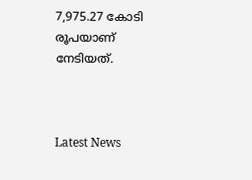7,975.27 കോടി രൂപയാണ് നേടിയത്.



Latest News